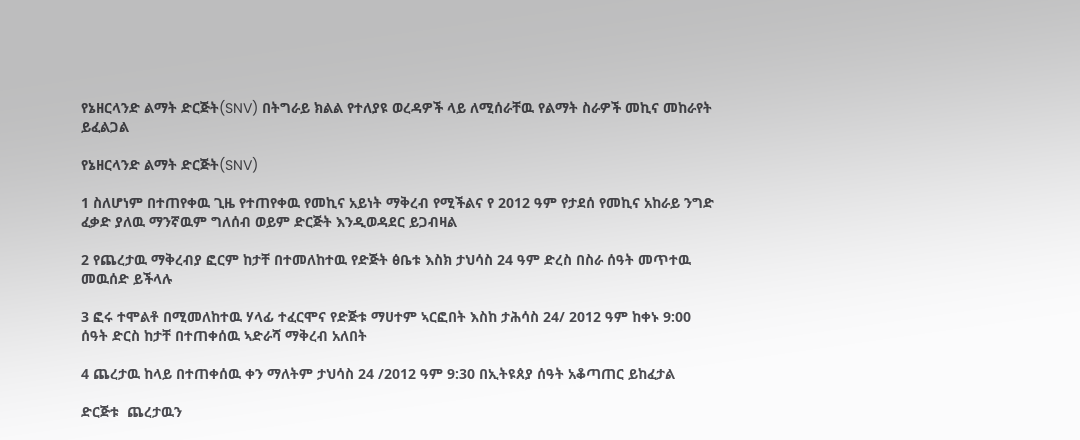የኔዘርላንድ ልማት ድርጅት(SNV) በትግራይ ክልል የተለያዩ ወረዳዎች ላይ ለሚሰራቸዉ የልማት ስራዎች መኪና መከራየት ይፈልጋል

የኔዘርላንድ ልማት ድርጅት(SNV)

1 ስለሆነም በተጠየቀዉ ጊዜ የተጠየቀዉ የመኪና አይነት ማቅረብ የሚችልና የ 2012 ዓም የታደሰ የመኪና አከራይ ንግድ ፈቃድ ያለዉ ማንኛዉም ግለሰብ ወይም ድርጅት እንዲወዳደር ይጋብዛል

2 የጨረታዉ ማቅረብያ ፎርም ከታቸ በተመለከተዉ የድጅት ፅቤቱ እስክ ታህሳስ 24 ዓም ድረስ በስራ ሰዓት መጥተዉ መዉሰድ ይችላሉ

3 ፎሩ ተሞልቶ በሚመለከተዉ ሃላፊ ተፈርሞና የድጅቱ ማሀተም ኣርፎበት እስከ ታሕሳስ 24/ 2012 ዓም ከቀኑ 9:00 ሰዓት ድርስ ከታቸ በተጠቀሰዉ ኣድራሻ ማቅረብ አለበት

4 ጨረታዉ ከላይ በተጠቀሰዉ ቀን ማለትም ታህሳስ 24 /2012 ዓም 9:30 በኢትዩጰያ ሰዓት አቆጣጠር ይከፈታል

ድርጅቱ  ጨረታዉን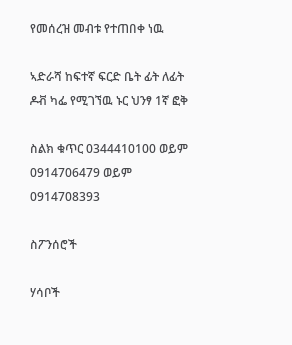የመሰረዝ መብቱ የተጠበቀ ነዉ

ኣድራሻ ከፍተኛ ፍርድ ቤት ፊት ለፊት ዶቭ ካፌ የሚገኘዉ ኑር ህንፃ 1ኛ ፎቅ

ስልክ ቁጥር 0344410100 ወይም 0914706479 ወይም 0914708393

ስፖንሰሮች

ሃሳቦች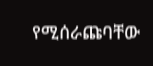የሚሰራጩባቸው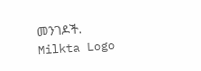መንገዶች.
Milkta Logo